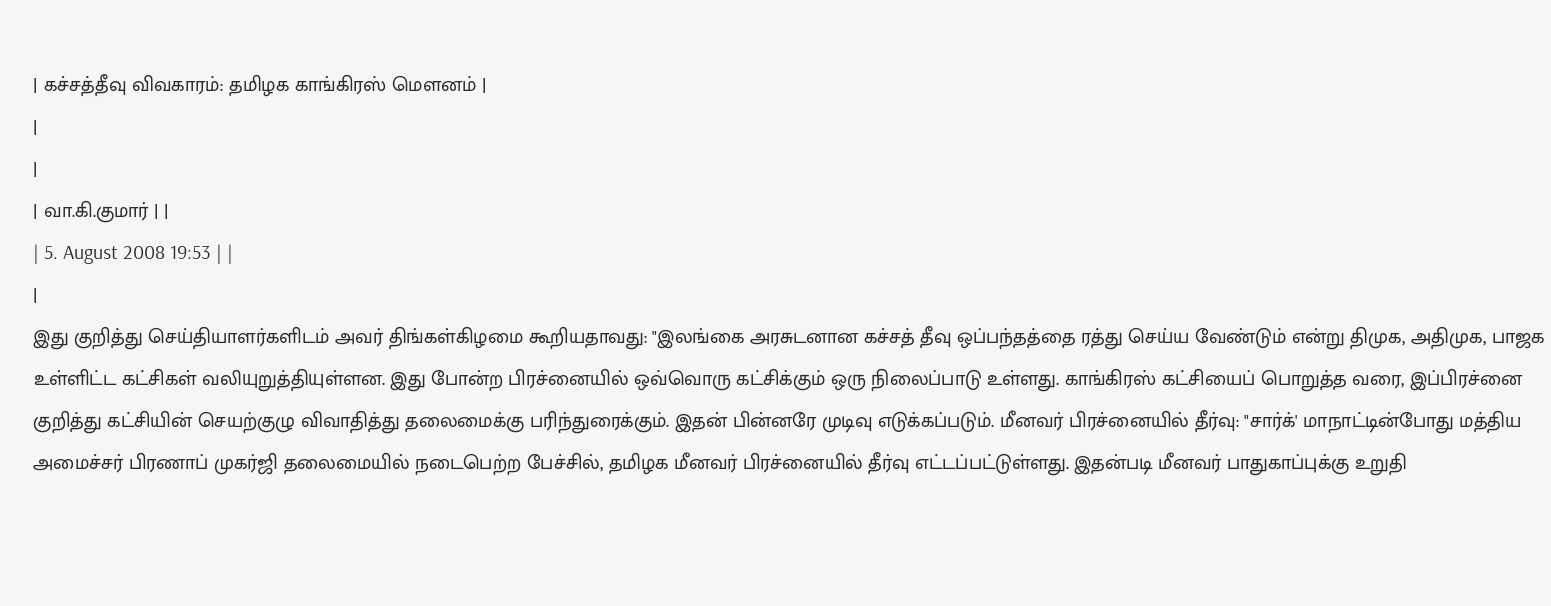| கச்சத்தீவு விவகாரம்: தமிழக காங்கிரஸ் மெளனம் |
|
|
| வா.கி.குமார் | |
| 5. August 2008 19:53 | |
|
இது குறித்து செய்தியாளர்களிடம் அவர் திங்கள்கிழமை கூறியதாவது: "இலங்கை அரசுடனான கச்சத் தீவு ஒப்பந்தத்தை ரத்து செய்ய வேண்டும் என்று திமுக, அதிமுக, பாஜக உள்ளிட்ட கட்சிகள் வலியுறுத்தியுள்ளன. இது போன்ற பிரச்னையில் ஒவ்வொரு கட்சிக்கும் ஒரு நிலைப்பாடு உள்ளது. காங்கிரஸ் கட்சியைப் பொறுத்த வரை, இப்பிரச்னை குறித்து கட்சியின் செயற்குழு விவாதித்து தலைமைக்கு பரிந்துரைக்கும். இதன் பின்னரே முடிவு எடுக்கப்படும். மீனவர் பிரச்னையில் தீர்வு: "சார்க்' மாநாட்டின்போது மத்திய அமைச்சர் பிரணாப் முகர்ஜி தலைமையில் நடைபெற்ற பேச்சில், தமிழக மீனவர் பிரச்னையில் தீர்வு எட்டப்பட்டுள்ளது. இதன்படி மீனவர் பாதுகாப்புக்கு உறுதி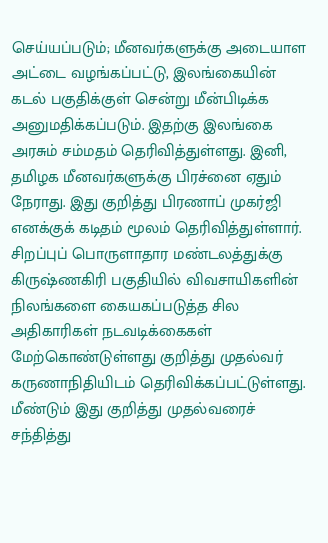செய்யப்படும்; மீனவர்களுக்கு அடையாள அட்டை வழங்கப்பட்டு, இலங்கையின் கடல் பகுதிக்குள் சென்று மீன்பிடிக்க அனுமதிக்கப்படும். இதற்கு இலங்கை அரசும் சம்மதம் தெரிவித்துள்ளது. இனி, தமிழக மீனவர்களுக்கு பிரச்னை ஏதும் நேராது. இது குறித்து பிரணாப் முகர்ஜி எனக்குக் கடிதம் மூலம் தெரிவித்துள்ளார். சிறப்புப் பொருளாதார மண்டலத்துக்கு கிருஷ்ணகிரி பகுதியில் விவசாயிகளின் நிலங்களை கையகப்படுத்த சில அதிகாரிகள் நடவடிக்கைகள் மேற்கொண்டுள்ளது குறித்து முதல்வர் கருணாநிதியிடம் தெரிவிக்கப்பட்டுள்ளது. மீண்டும் இது குறித்து முதல்வரைச் சந்தித்து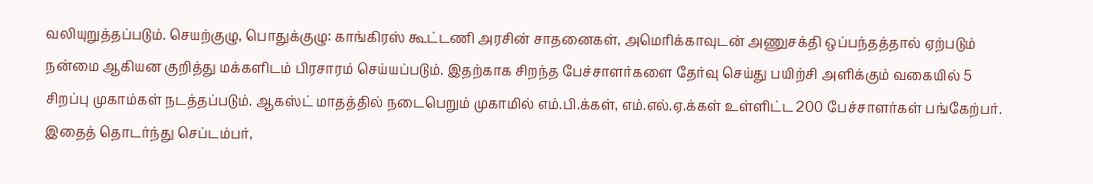வலியுறுத்தப்படும். செயற்குழு, பொதுக்குழு: காங்கிரஸ் கூட்டணி அரசின் சாதனைகள், அமெரிக்காவுடன் அணுசக்தி ஒப்பந்தத்தால் ஏற்படும் நன்மை ஆகியன குறித்து மக்களிடம் பிரசாரம் செய்யப்படும். இதற்காக சிறந்த பேச்சாளர்களை தேர்வு செய்து பயிற்சி அளிக்கும் வகையில் 5 சிறப்பு முகாம்கள் நடத்தப்படும். ஆகஸ்ட் மாதத்தில் நடைபெறும் முகாமில் எம்.பி.க்கள், எம்.எல்.ஏ.க்கள் உள்ளிட்ட 200 பேச்சாளர்கள் பங்கேற்பர். இதைத் தொடர்ந்து செப்டம்பர்,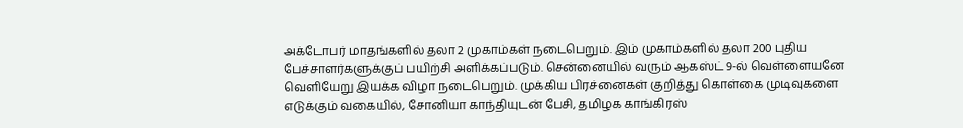அக்டோபர் மாதங்களில் தலா 2 முகாம்கள் நடைபெறும். இம் முகாம்களில் தலா 200 புதிய பேச்சாளர்களுக்குப் பயிற்சி அளிக்கப்படும். சென்னையில் வரும் ஆகஸ்ட் 9-ல் வெள்ளையனே வெளியேறு இயக்க விழா நடைபெறும். முக்கிய பிரச்னைகள் குறித்து கொள்கை முடிவுகளை எடுக்கும் வகையில், சோனியா காந்தியுடன் பேசி, தமிழக காங்கிரஸ்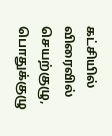கட்சியில் விரைவில் செயற்குழு, பொதுக்குழு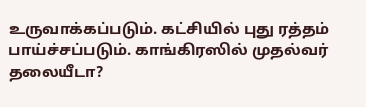உருவாக்கப்படும். கட்சியில் புது ரத்தம் பாய்ச்சப்படும். காங்கிரஸில் முதல்வர் தலையீடா?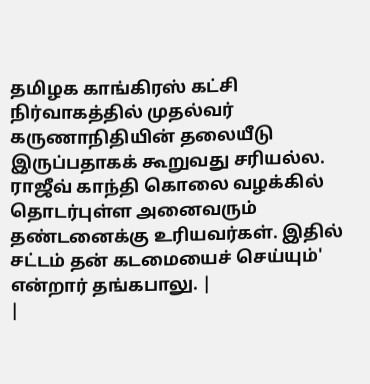தமிழக காங்கிரஸ் கட்சி நிர்வாகத்தில் முதல்வர் கருணாநிதியின் தலையீடு இருப்பதாகக் கூறுவது சரியல்ல. ராஜீவ் காந்தி கொலை வழக்கில் தொடர்புள்ள அனைவரும் தண்டனைக்கு உரியவர்கள். இதில் சட்டம் தன் கடமையைச் செய்யும்' என்றார் தங்கபாலு. |
|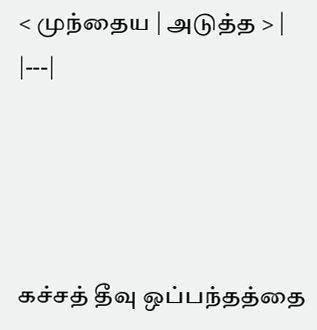< முந்தைய | அடுத்த > |
|---|




கச்சத் தீவு ஒப்பந்தத்தை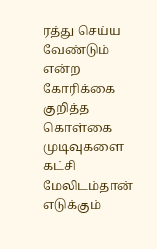ரத்து செய்ய வேண்டும் என்ற கோரிக்கை குறித்த கொள்கை முடிவுகளை கட்சி மேலிடம்தான் எடுக்கும்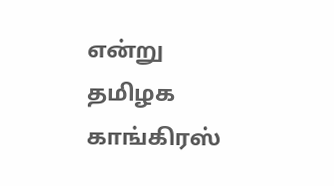என்று தமிழக காங்கிரஸ்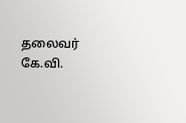தலைவர் கே.வி.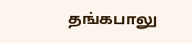தங்கபாலு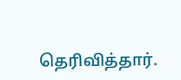தெரிவித்தார்.